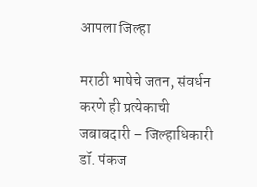आपला जिल्हा

मराठी भाषेचे जतन, संवर्धन करणे ही प्रत्येकाची जबाबदारी – जिल्हाधिकारी डॉ. पंकज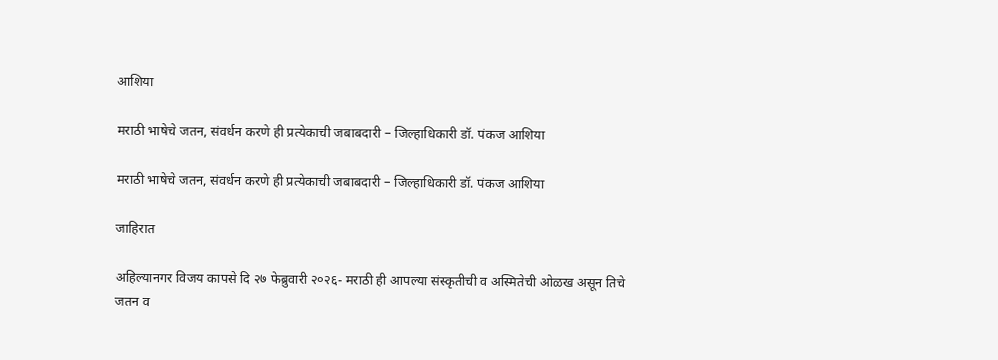आशिया

मराठी भाषेचे जतन, संवर्धन करणे ही प्रत्येकाची जबाबदारी – जिल्हाधिकारी डॉ. पंकज आशिया

मराठी भाषेचे जतन, संवर्धन करणे ही प्रत्येकाची जबाबदारी – जिल्हाधिकारी डॉ. पंकज आशिया

जाहिरात

अहिल्यानगर विजय कापसे दि २७ फेब्रुवारी २०२६- मराठी ही आपल्या संस्कृतीची व अस्मितेची ओळख असून तिचे जतन व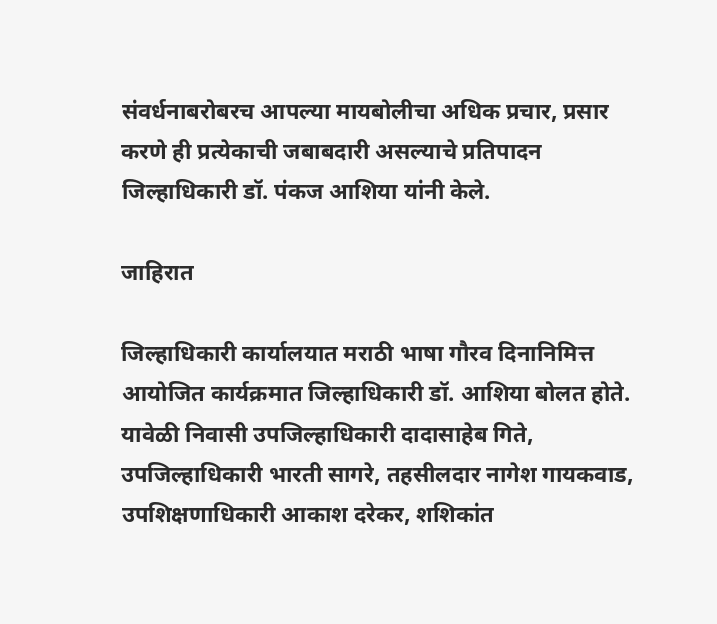संवर्धनाबरोबरच आपल्या मायबोलीचा अधिक प्रचार, प्रसार करणे ही प्रत्येकाची जबाबदारी असल्याचे प्रतिपादन जिल्हाधिकारी डॉ. पंकज आशिया यांनी केले.

जाहिरात

जिल्‍हाधिकारी कार्यालयात मराठी भाषा गौरव दिनानिमित्त आयोजित कार्यक्रमात जिल्हाधिकारी डॉ. आशिया बोलत होते. यावेळी निवासी उपजिल्हाधिकारी दादासाहेब गिते, उपजिल्हाधिकारी भारती सागरे, तहसीलदार नागेश गायकवाड, उपशिक्षणाधिकारी आकाश दरेकर, शशिकांत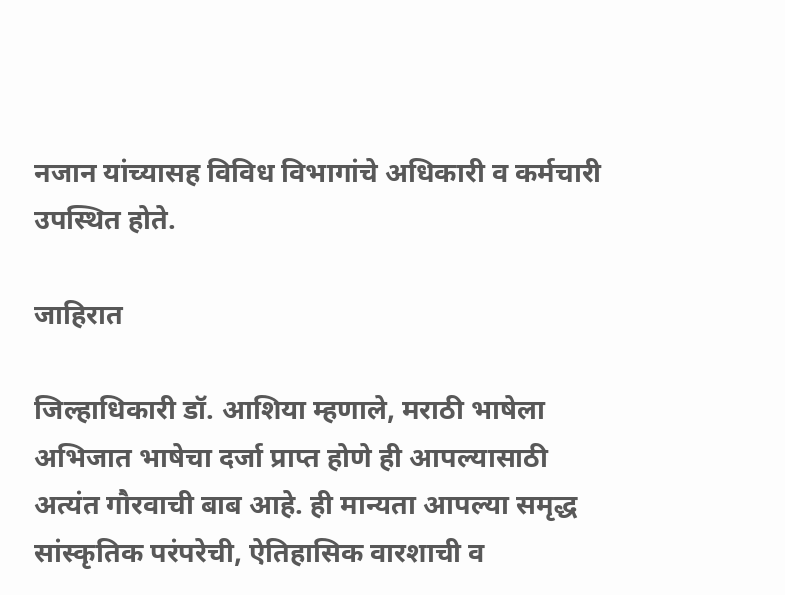नजान यांच्यासह विविध विभागांचे अधिकारी व कर्मचारी उपस्थित होते.

जाहिरात

जिल्हाधिकारी डॉ. आशिया म्हणाले, मराठी भाषेला अभिजात भाषेचा दर्जा प्राप्त होणे ही आपल्यासाठी अत्यंत गौरवाची बाब आहे. ही मान्यता आपल्या समृद्ध सांस्कृतिक परंपरेची, ऐतिहासिक वारशाची व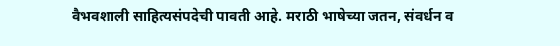वैभवशाली साहित्यसंपदेची पावती आहे. मराठी भाषेच्या जतन, संवर्धन व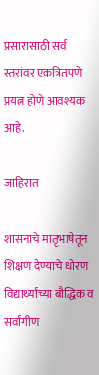प्रसारासाठी सर्व स्तरांवर एकत्रितपणे प्रयत्न होणे आवश्यक आहे.

जाहिरात

शासनाचे मातृभाषेतून शिक्षण देण्याचे धोरण विद्यार्थ्यांच्या बौद्धिक व सर्वांगीण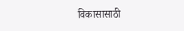विकासासाठी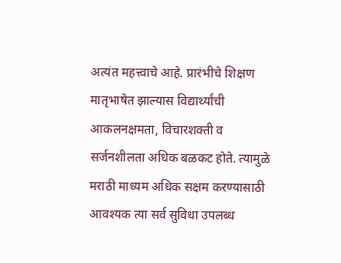अत्यंत महत्त्वाचे आहे. प्रारंभीचे शिक्षण मातृभाषेत झाल्यास विद्यार्थ्यांची आकलनक्षमता, विचारशक्ती व सर्जनशीलता अधिक बळकट होते. त्यामुळे मराठी माध्यम अधिक सक्षम करण्यासाठी आवश्यक त्या सर्व सुविधा उपलब्ध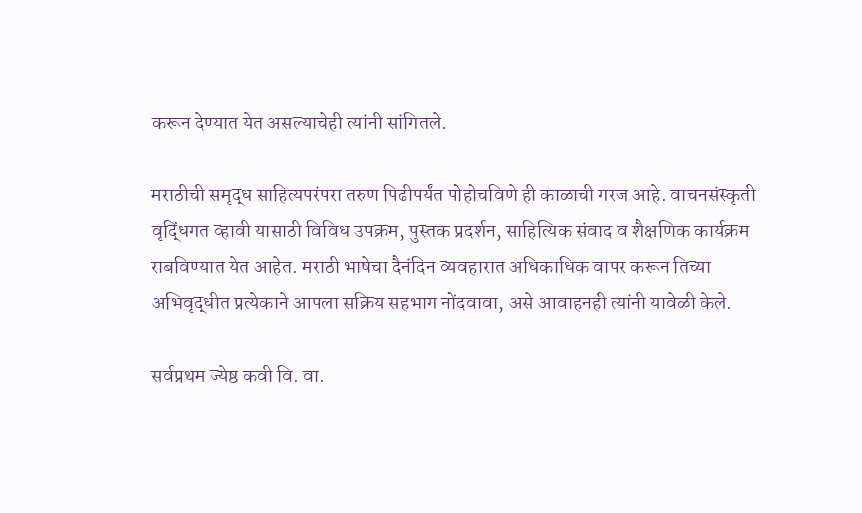करून देण्यात येत असल्याचेही त्यांनी सांगितले.

मराठीची समृद्ध साहित्यपरंपरा तरुण पिढीपर्यंत पोहोचविणे ही काळाची गरज आहे. वाचनसंस्कृती वृद्धिंगत व्हावी यासाठी विविध उपक्रम, पुस्तक प्रदर्शन, साहित्यिक संवाद व शैक्षणिक कार्यक्रम राबविण्यात येत आहेत. मराठी भाषेचा दैनंदिन व्यवहारात अधिकाधिक वापर करून तिच्या अभिवृद्धीत प्रत्येकाने आपला सक्रिय सहभाग नोंदवावा, असे आवाहनही त्यांनी यावेळी केले.

सर्वप्रथम ज्येष्ठ कवी वि. वा.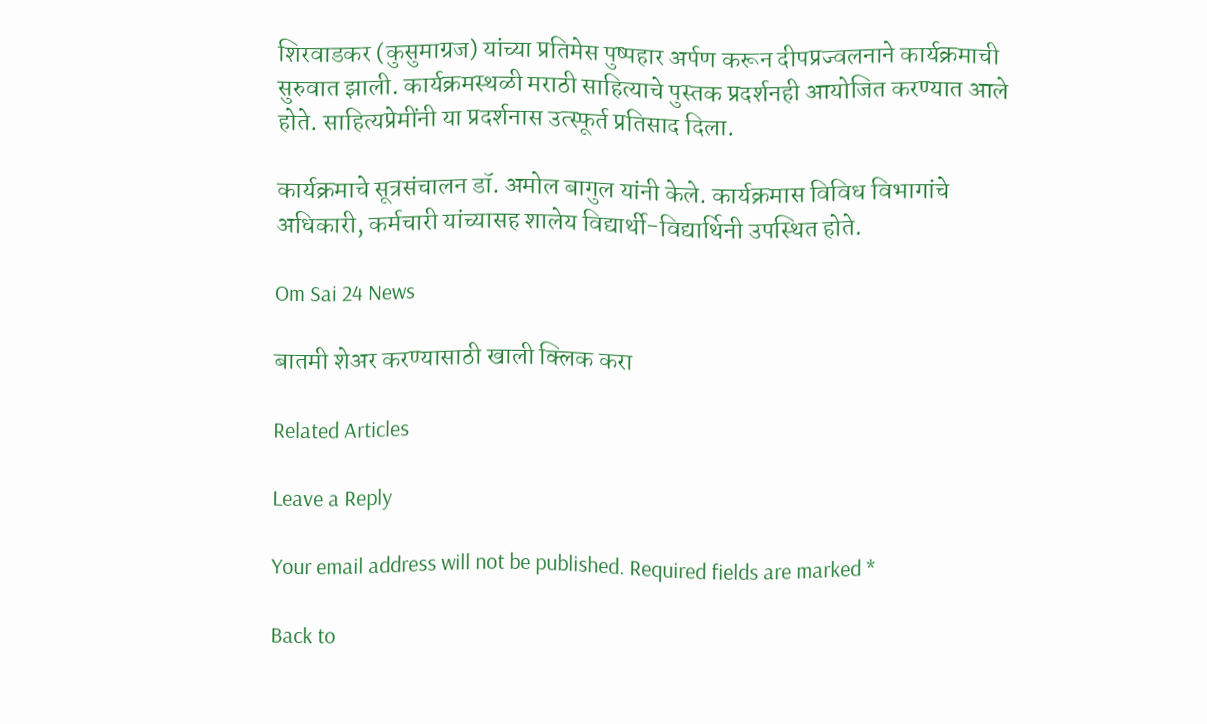शिरवाडकर (कुसुमाग्रज) यांच्या प्रतिमेस पुष्पहार अर्पण करून दीपप्रज्वलनाने कार्यक्रमाची सुरुवात झाली. कार्यक्रमस्थळी मराठी साहित्याचे पुस्तक प्रदर्शनही आयोजित करण्यात आले होते. साहित्यप्रेमींनी या प्रदर्शनास उत्स्फूर्त प्रतिसाद दिला.

कार्यक्रमाचे सूत्रसंचालन डॉ. अमोल बागुल यांनी केले. कार्यक्रमास विविध विभागांचे अधिकारी, कर्मचारी यांच्यासह शालेय विद्यार्थी-विद्यार्थिनी उपस्थित होते.

Om Sai 24 News

बातमी शेअर करण्यासाठी खाली क्लिक करा

Related Articles

Leave a Reply

Your email address will not be published. Required fields are marked *

Back to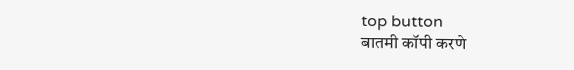top button
बातमी कॉपी करणे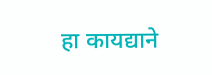हा कायद्याने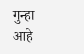गुन्हा आहे